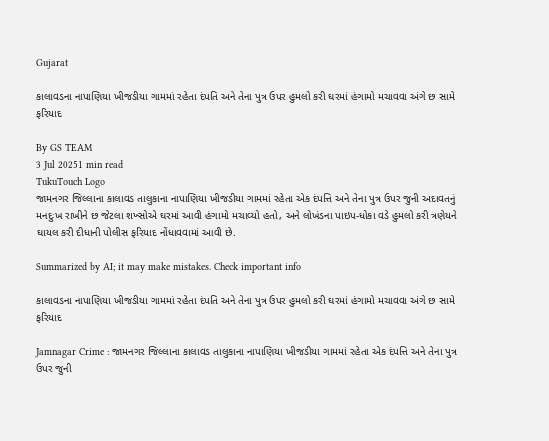Gujarat

કાલાવડના નાપાણિયા ખીજડીયા ગામમાં રહેતા દંપતિ અને તેના પુત્ર ઉપર હુમલો કરી ઘરમાં હંગામો મચાવવા અંગે છ સામે ફરિયાદ

By GS TEAM
3 Jul 20251 min read
TukuTouch Logo
જામનગર જિલ્લાના કાલાવડ તાલુકાના નાપાણિયા ખીજડીયા ગામમાં રહેતા એક દંપત્તિ અને તેના પુત્ર ઉપર જુની અદાવતનું મનદુઃખ રાખીને છ જેટલા શખ્સોએ ઘરમાં આવી હંગામો મચાવ્યો હતો, અને લોખંડના પાઇપ-ધોકા વડે હુમલો કરી ત્રણેયને ઘાયલ કરી દીધાની પોલીસ ફરિયાદ નોંધાવવામાં આવી છે.

Summarized by AI; it may make mistakes. Check important info

કાલાવડના નાપાણિયા ખીજડીયા ગામમાં રહેતા દંપતિ અને તેના પુત્ર ઉપર હુમલો કરી ઘરમાં હંગામો મચાવવા અંગે છ સામે ફરિયાદ

Jamnagar Crime : જામનગર જિલ્લાના કાલાવડ તાલુકાના નાપાણિયા ખીજડીયા ગામમાં રહેતા એક દંપત્તિ અને તેના પુત્ર ઉપર જુની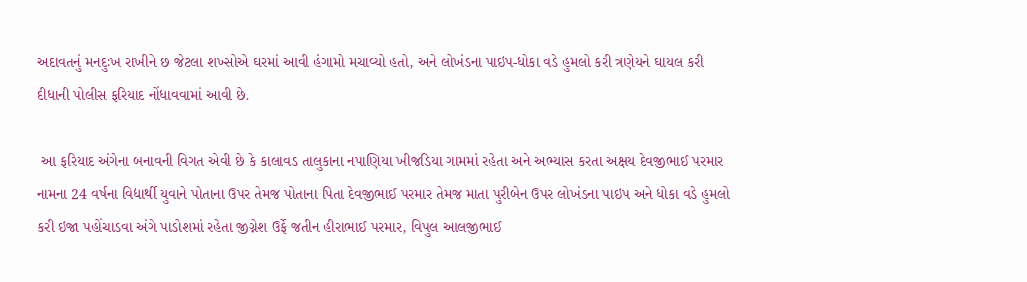અદાવતનું મનદુઃખ રાખીને છ જેટલા શખ્સોએ ઘરમાં આવી હંગામો મચાવ્યો હતો, અને લોખંડના પાઇપ-ધોકા વડે હુમલો કરી ત્રણેયને ઘાયલ કરી દીધાની પોલીસ ફરિયાદ નોંધાવવામાં આવી છે.

 આ ફરિયાદ અંગેના બનાવની વિગત એવી છે કે કાલાવડ તાલુકાના નપાણિયા ખીજડિયા ગામમાં રહેતા અને અભ્યાસ કરતા અક્ષય દેવજીભાઈ પરમાર નામના 24 વર્ષના વિદ્યાર્થી યુવાને પોતાના ઉપર તેમજ પોતાના પિતા દેવજીભાઈ પરમાર તેમજ માતા પુરીબેન ઉપર લોખંડના પાઇપ અને ધોકા વડે હુમલો કરી ઇજા પહોંચાડવા અંગે પાડોશમાં રહેતા જીગ્નેશ ઉર્ફે જતીન હીરાભાઈ પરમાર, વિપુલ આલજીભાઈ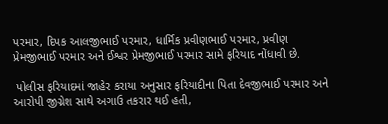પરમાર, દિપક આલજીભાઈ પરમાર, ધાર્મિક પ્રવીણભાઈ પરમાર, પ્રવીણ પ્રેમજીભાઈ પરમાર અને ઈશ્વર પ્રેમજીભાઈ પરમાર સામે ફરિયાદ નોંધાવી છે.

 પોલીસ ફરિયાદમાં જાહેર કરાયા અનુસાર ફરિયાદીના પિતા દેવજીભાઈ પરમાર અને આરોપી જીગ્નેશ સાથે અગાઉ તકરાર થઈ હતી,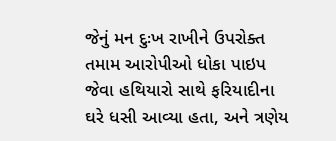જેનું મન દુઃખ રાખીને ઉપરોક્ત તમામ આરોપીઓ ધોકા પાઇપ જેવા હથિયારો સાથે ફરિયાદીના ઘરે ધસી આવ્યા હતા, અને ત્રણેય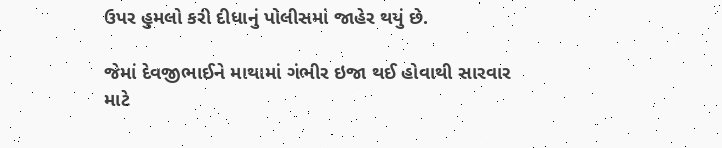ઉપર હુમલો કરી દીધાનું પોલીસમાં જાહેર થયું છે.

જેમાં દેવજીભાઈને માથામાં ગંભીર ઇજા થઈ હોવાથી સારવાર માટે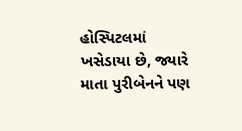હોસ્પિટલમાં ખસેડાયા છે, જ્યારે માતા પુરીબેનને પણ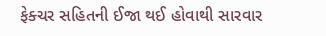ફેક્ચર સહિતની ઈજા થઈ હોવાથી સારવાર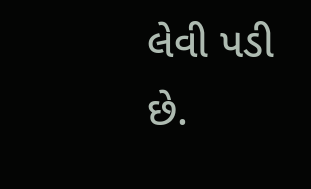લેવી પડી છે.